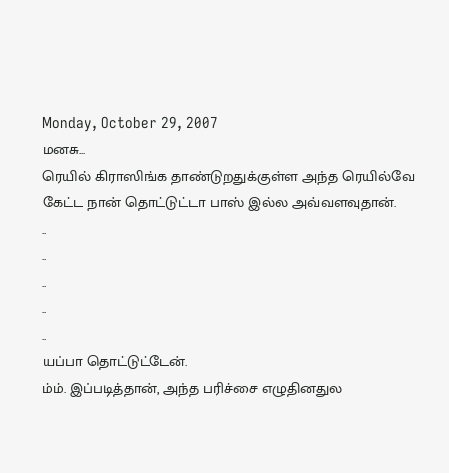Monday, October 29, 2007
மனசு...
ரெயில் கிராஸிங்க தாண்டுறதுக்குள்ள அந்த ரெயில்வே கேட்ட நான் தொட்டுட்டா பாஸ் இல்ல அவ்வளவுதான்.
..
..
..
..
..
யப்பா தொட்டுட்டேன்.
ம்ம். இப்படித்தான், அந்த பரிச்சை எழுதினதுல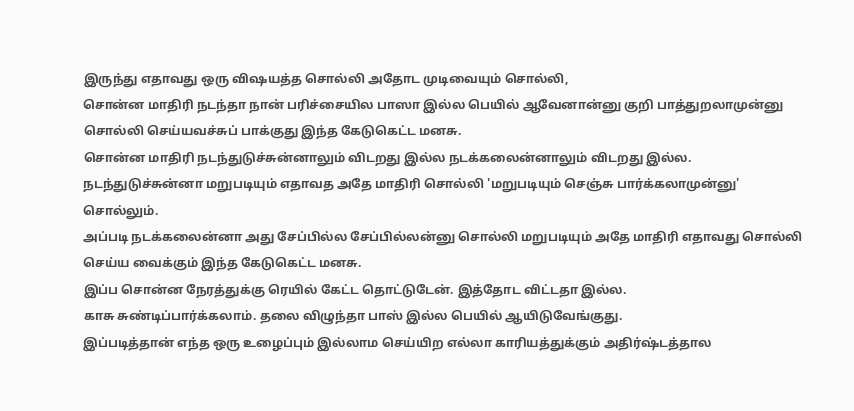இருந்து எதாவது ஒரு விஷயத்த சொல்லி அதோட முடிவையும் சொல்லி,
சொன்ன மாதிரி நடந்தா நான் பரிச்சையில பாஸா இல்ல பெயில் ஆவேனான்னு குறி பாத்துறலாமுன்னு சொல்லி செய்யவச்சுப் பாக்குது இந்த கேடுகெட்ட மனசு.
சொன்ன மாதிரி நடந்துடுச்சுன்னாலும் விடறது இல்ல நடக்கலைன்னாலும் விடறது இல்ல.
நடந்துடுச்சுன்னா மறுபடியும் எதாவத அதே மாதிரி சொல்லி 'மறுபடியும் செஞ்சு பார்க்கலாமுன்னு' சொல்லும்.
அப்படி நடக்கலைன்னா அது சேப்பில்ல சேப்பில்லன்னு சொல்லி மறுபடியும் அதே மாதிரி எதாவது சொல்லி செய்ய வைக்கும் இந்த கேடுகெட்ட மனசு.
இப்ப சொன்ன நேரத்துக்கு ரெயில் கேட்ட தொட்டுடேன். இத்தோட விட்டதா இல்ல.
காசு சுண்டிப்பார்க்கலாம். தலை விழுந்தா பாஸ் இல்ல பெயில் ஆயிடுவேங்குது.
இப்படித்தான் எந்த ஒரு உழைப்பும் இல்லாம செய்யிற எல்லா காரியத்துக்கும் அதிர்ஷ்டத்தால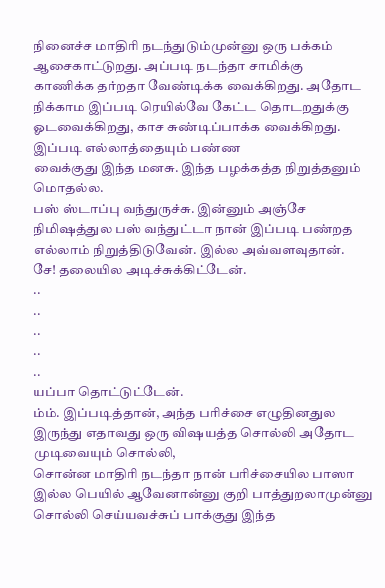நினைச்ச மாதிரி நடந்துடும்முன்னு ஒரு பக்கம் ஆசைகாட்டுறது. அப்படி நடந்தா சாமிக்கு
காணிக்க தர்றதா வேண்டிக்க வைக்கிறது. அதோட நிக்காம இப்படி ரெயில்வே கேட்ட தொடறதுக்கு ஓடவைக்கிறது, காச சுண்டிப்பாக்க வைக்கிறது. இப்படி எல்லாத்தையும் பண்ண
வைக்குது இந்த மனசு. இந்த பழக்கத்த நிறுத்தனும் மொதல்ல.
பஸ் ஸ்டாப்பு வந்துருச்சு. இன்னும் அஞ்சே நிமிஷத்துல பஸ் வந்துட்டா நான் இப்படி பண்றத எல்லாம் நிறுத்திடுவேன். இல்ல அவ்வளவுதான்.
சே! தலையில அடிச்சுக்கிட்டேன்.
..
..
..
..
..
யப்பா தொட்டுட்டேன்.
ம்ம். இப்படித்தான், அந்த பரிச்சை எழுதினதுல இருந்து எதாவது ஒரு விஷயத்த சொல்லி அதோட முடிவையும் சொல்லி,
சொன்ன மாதிரி நடந்தா நான் பரிச்சையில பாஸா இல்ல பெயில் ஆவேனான்னு குறி பாத்துறலாமுன்னு சொல்லி செய்யவச்சுப் பாக்குது இந்த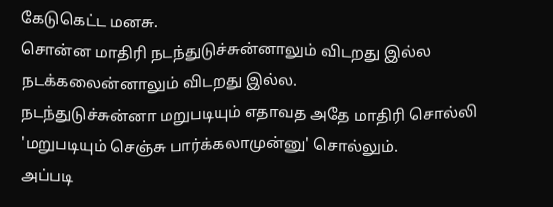கேடுகெட்ட மனசு.
சொன்ன மாதிரி நடந்துடுச்சுன்னாலும் விடறது இல்ல நடக்கலைன்னாலும் விடறது இல்ல.
நடந்துடுச்சுன்னா மறுபடியும் எதாவத அதே மாதிரி சொல்லி 'மறுபடியும் செஞ்சு பார்க்கலாமுன்னு' சொல்லும்.
அப்படி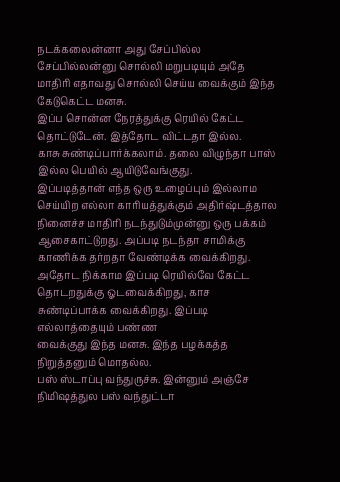நடக்கலைன்னா அது சேப்பில்ல சேப்பில்லன்னு சொல்லி மறுபடியும் அதே மாதிரி எதாவது சொல்லி செய்ய வைக்கும் இந்த கேடுகெட்ட மனசு.
இப்ப சொன்ன நேரத்துக்கு ரெயில் கேட்ட தொட்டுடேன். இத்தோட விட்டதா இல்ல.
காசு சுண்டிப்பார்க்கலாம். தலை விழுந்தா பாஸ் இல்ல பெயில் ஆயிடுவேங்குது.
இப்படித்தான் எந்த ஒரு உழைப்பும் இல்லாம செய்யிற எல்லா காரியத்துக்கும் அதிர்ஷ்டத்தால நினைச்ச மாதிரி நடந்துடும்முன்னு ஒரு பக்கம் ஆசைகாட்டுறது. அப்படி நடந்தா சாமிக்கு
காணிக்க தர்றதா வேண்டிக்க வைக்கிறது. அதோட நிக்காம இப்படி ரெயில்வே கேட்ட தொடறதுக்கு ஓடவைக்கிறது, காச சுண்டிப்பாக்க வைக்கிறது. இப்படி எல்லாத்தையும் பண்ண
வைக்குது இந்த மனசு. இந்த பழக்கத்த நிறுத்தனும் மொதல்ல.
பஸ் ஸ்டாப்பு வந்துருச்சு. இன்னும் அஞ்சே நிமிஷத்துல பஸ் வந்துட்டா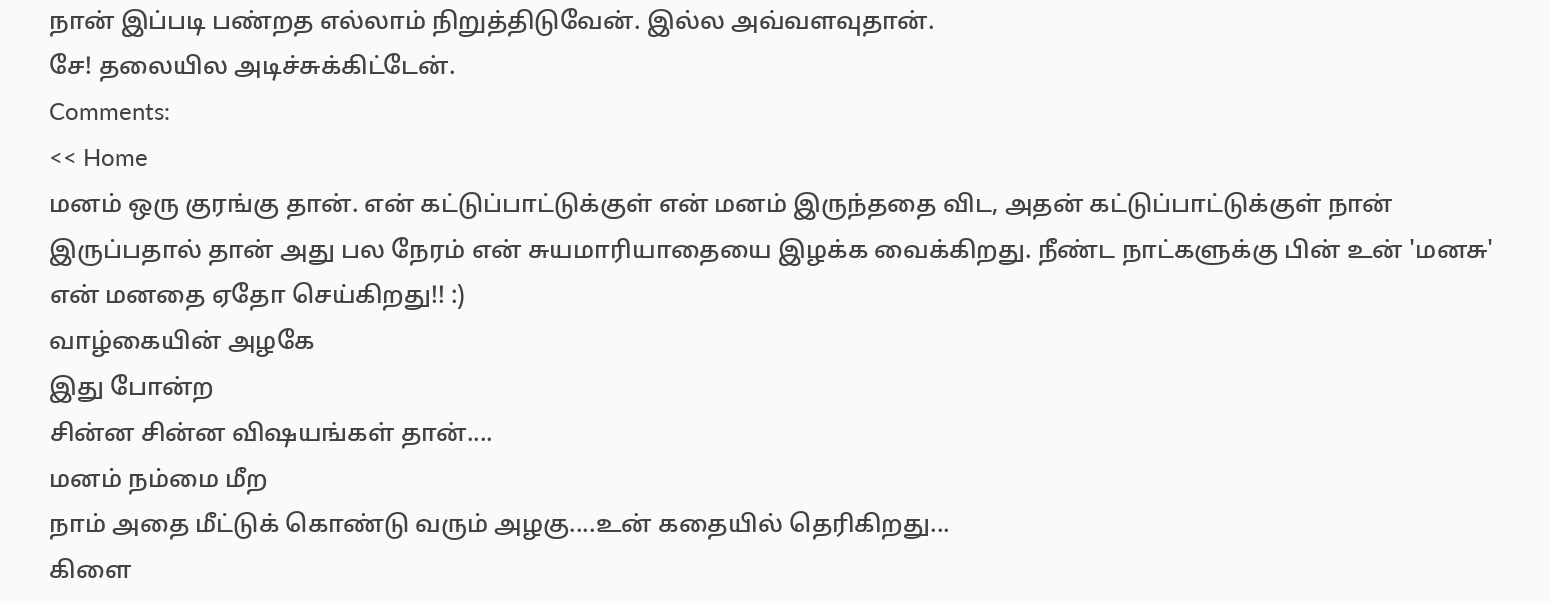நான் இப்படி பண்றத எல்லாம் நிறுத்திடுவேன். இல்ல அவ்வளவுதான்.
சே! தலையில அடிச்சுக்கிட்டேன்.
Comments:
<< Home
மனம் ஒரு குரங்கு தான். என் கட்டுப்பாட்டுக்குள் என் மனம் இருந்ததை விட, அதன் கட்டுப்பாட்டுக்குள் நான் இருப்பதால் தான் அது பல நேரம் என் சுயமாரியாதையை இழக்க வைக்கிறது. நீண்ட நாட்களுக்கு பின் உன் 'மனசு' என் மனதை ஏதோ செய்கிறது!! :)
வாழ்கையின் அழகே
இது போன்ற
சின்ன சின்ன விஷயங்கள் தான்....
மனம் நம்மை மீற
நாம் அதை மீட்டுக் கொண்டு வரும் அழகு....உன் கதையில் தெரிகிறது...
கிளை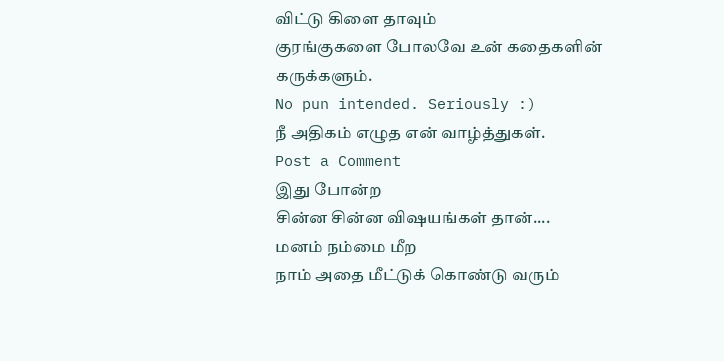விட்டு கிளை தாவும்
குரங்குகளை போலவே உன் கதைகளின்
கருக்களும்.
No pun intended. Seriously :)
நீ அதிகம் எழுத என் வாழ்த்துகள்.
Post a Comment
இது போன்ற
சின்ன சின்ன விஷயங்கள் தான்....
மனம் நம்மை மீற
நாம் அதை மீட்டுக் கொண்டு வரும்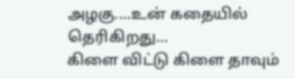அழகு....உன் கதையில் தெரிகிறது...
கிளை விட்டு கிளை தாவும்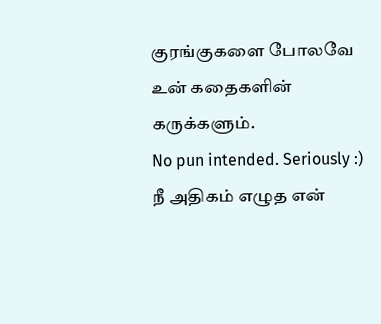குரங்குகளை போலவே உன் கதைகளின்
கருக்களும்.
No pun intended. Seriously :)
நீ அதிகம் எழுத என்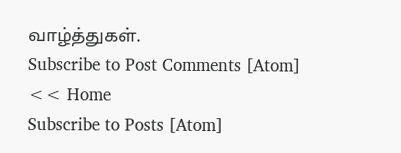வாழ்த்துகள்.
Subscribe to Post Comments [Atom]
<< Home
Subscribe to Posts [Atom]